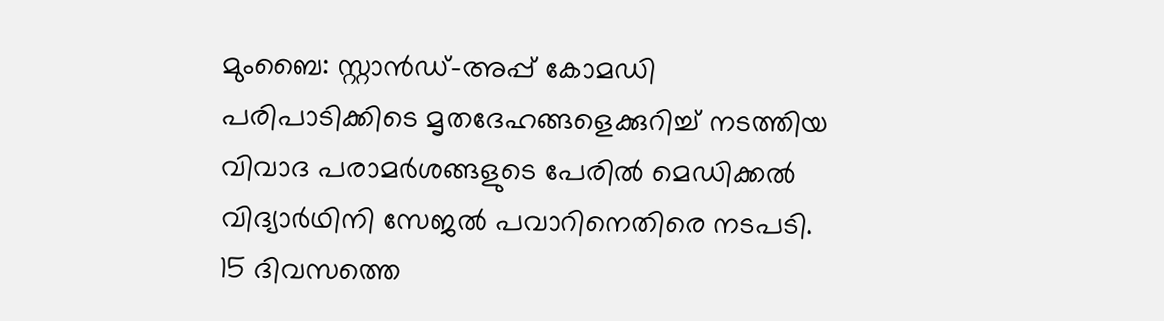മുംബൈ: സ്റ്റാൻഡ്-അപ്പ് കോമഡി പരിപാടിക്കിടെ മൃതദേഹങ്ങളെക്കുറിച്ച് നടത്തിയ വിവാദ പരാമർശങ്ങളുടെ പേരിൽ മെഡിക്കൽ വിദ്യാർഥിനി സേജൽ പവാറിനെതിരെ നടപടി. 15 ദിവസത്തെ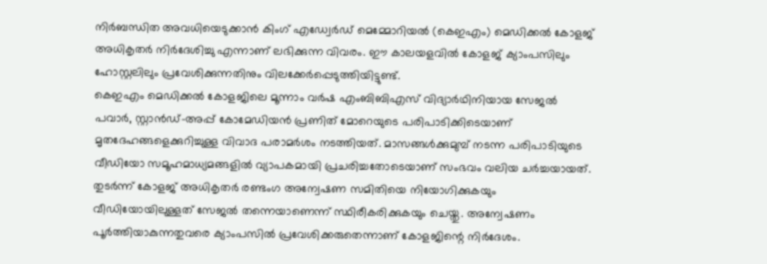നിർബന്ധിത അവധിയെടുക്കാൻ കിംഗ് എഡ്വേർഡ് മെമ്മോറിയൽ (കെഇഎം) മെഡിക്കൽ കോളജ് അധികൃതർ നിർദേശിച്ചു എന്നാണ് ലഭിക്കുന്ന വിവരം. ഈ കാലയളവിൽ കോളജ് ക്യാംപസിലും ഹോസ്റ്റലിലും പ്രവേശിക്കുന്നതിനും വിലക്കേർപ്പെടുത്തിയിട്ടുണ്ട്.
കെഇഎം മെഡിക്കൽ കോളജിലെ മൂന്നാം വർഷ എംബിബിഎസ് വിദ്യാർഥിനിയായ സേജൽ പവാർ, സ്റ്റാൻഡ്-അപ്പ് കോമേഡിയൻ പ്രണിത് മോറെയുടെ പരിപാടിക്കിടെയാണ് മൃതദേഹങ്ങളെക്കുറിച്ചുള്ള വിവാദ പരാമർശം നടത്തിയത്. മാസങ്ങൾക്കുമുമ്പ് നടന്ന പരിപാടിയുടെ വീഡിയോ സമൂഹമാധ്യമങ്ങളിൽ വ്യാപകമായി പ്രചരിച്ചതോടെയാണ് സംഭവം വലിയ ചർച്ചയായത്.
തുടർന്ന് കോളജ് അധികൃതർ രണ്ടംഗ അന്വേഷണ സമിതിയെ നിയോഗിക്കുകയും വീഡിയോയിലുള്ളത് സേജൽ തന്നെയാണെന്ന് സ്ഥിരീകരിക്കുകയും ചെയ്തു. അന്വേഷണം പൂർത്തിയാകുന്നതുവരെ ക്യാംപസിൽ പ്രവേശിക്കരുതെന്നാണ് കോളജിന്റെ നിർദേശം.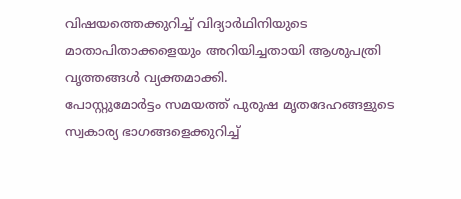വിഷയത്തെക്കുറിച്ച് വിദ്യാർഥിനിയുടെ മാതാപിതാക്കളെയും അറിയിച്ചതായി ആശുപത്രി വൃത്തങ്ങൾ വ്യക്തമാക്കി.
പോസ്റ്റുമോർട്ടം സമയത്ത് പുരുഷ മൃതദേഹങ്ങളുടെ സ്വകാര്യ ഭാഗങ്ങളെക്കുറിച്ച്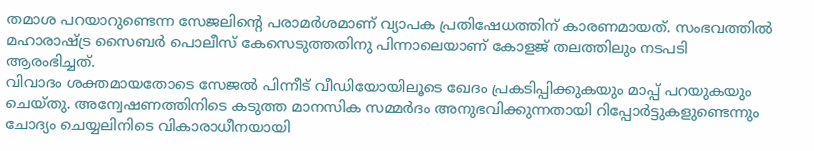തമാശ പറയാറുണ്ടെന്ന സേജലിന്റെ പരാമർശമാണ് വ്യാപക പ്രതിഷേധത്തിന് കാരണമായത്. സംഭവത്തിൽ മഹാരാഷ്ട്ര സൈബർ പൊലീസ് കേസെടുത്തതിനു പിന്നാലെയാണ് കോളജ് തലത്തിലും നടപടി ആരംഭിച്ചത്.
വിവാദം ശക്തമായതോടെ സേജൽ പിന്നീട് വീഡിയോയിലൂടെ ഖേദം പ്രകടിപ്പിക്കുകയും മാപ്പ് പറയുകയും ചെയ്തു. അന്വേഷണത്തിനിടെ കടുത്ത മാനസിക സമ്മർദം അനുഭവിക്കുന്നതായി റിപ്പോർട്ടുകളുണ്ടെന്നും ചോദ്യം ചെയ്യലിനിടെ വികാരാധീനയായി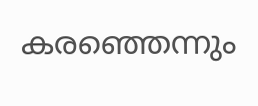കരഞ്ഞെന്നും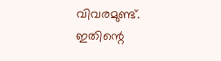വിവരമുണ്ട്. ഇതിന്റെ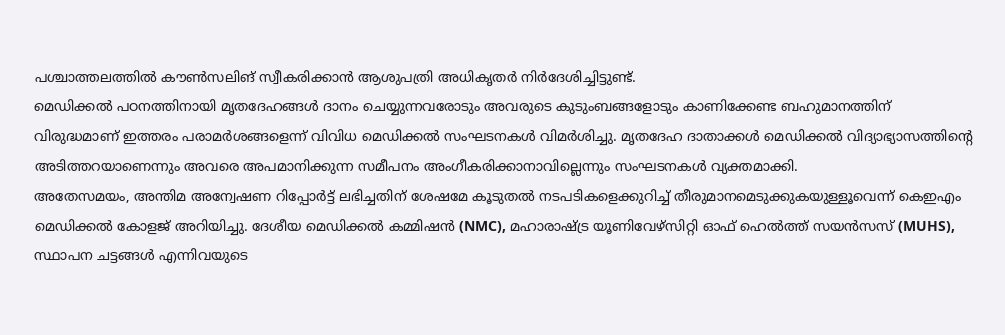പശ്ചാത്തലത്തിൽ കൗൺസലിങ് സ്വീകരിക്കാൻ ആശുപത്രി അധികൃതർ നിർദേശിച്ചിട്ടുണ്ട്.
മെഡിക്കൽ പഠനത്തിനായി മൃതദേഹങ്ങൾ ദാനം ചെയ്യുന്നവരോടും അവരുടെ കുടുംബങ്ങളോടും കാണിക്കേണ്ട ബഹുമാനത്തിന് വിരുദ്ധമാണ് ഇത്തരം പരാമർശങ്ങളെന്ന് വിവിധ മെഡിക്കൽ സംഘടനകൾ വിമർശിച്ചു. മൃതദേഹ ദാതാക്കൾ മെഡിക്കൽ വിദ്യാഭ്യാസത്തിന്റെ അടിത്തറയാണെന്നും അവരെ അപമാനിക്കുന്ന സമീപനം അംഗീകരിക്കാനാവില്ലെന്നും സംഘടനകൾ വ്യക്തമാക്കി.
അതേസമയം, അന്തിമ അന്വേഷണ റിപ്പോർട്ട് ലഭിച്ചതിന് ശേഷമേ കൂടുതൽ നടപടികളെക്കുറിച്ച് തീരുമാനമെടുക്കുകയുള്ളൂവെന്ന് കെഇഎം മെഡിക്കൽ കോളജ് അറിയിച്ചു. ദേശീയ മെഡിക്കൽ കമ്മിഷൻ (NMC), മഹാരാഷ്ട്ര യൂണിവേഴ്സിറ്റി ഓഫ് ഹെൽത്ത് സയൻസസ് (MUHS), സ്ഥാപന ചട്ടങ്ങൾ എന്നിവയുടെ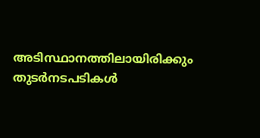അടിസ്ഥാനത്തിലായിരിക്കും തുടർനടപടികൾ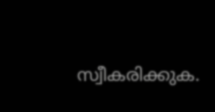സ്വീകരിക്കുക.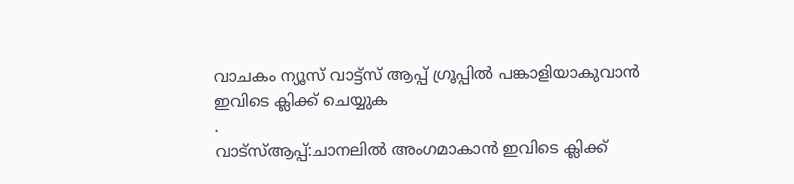വാചകം ന്യൂസ് വാട്ട്സ് ആപ്പ് ഗ്രൂപ്പിൽ പങ്കാളിയാകുവാൻ
ഇവിടെ ക്ലിക്ക് ചെയ്യുക
.
വാട്സ്ആപ്പ്:ചാനലിൽ അംഗമാകാൻ ഇവിടെ ക്ലിക്ക്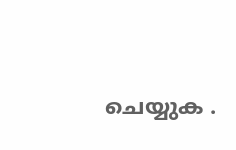ചെയ്യുക .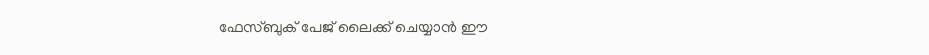ഫേസ്ബുക് പേജ് ലൈക്ക് ചെയ്യാൻ ഈ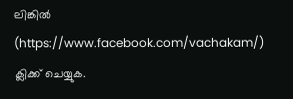ലിങ്കിൽ (https://www.facebook.com/vachakam/) ക്ലിക്ക് ചെയ്യുക.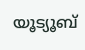യൂട്യൂബ്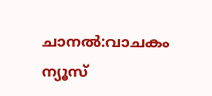ചാനൽ:വാചകം ന്യൂസ്